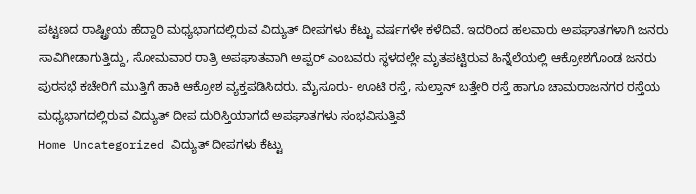ಪಟ್ಟಣದ ರಾಷ್ಟ್ರೀಯ ಹೆದ್ದಾರಿ ಮಧ್ಯಭಾಗದಲ್ಲಿರುವ ವಿದ್ಯುತ್ ದೀಪಗಳು ಕೆಟ್ಟು ವರ್ಷಗಳೇ ಕಳೆದಿವೆ. ಇದರಿಂದ ಹಲವಾರು ಅಪಘಾತಗಳಾಗಿ ಜನರು ಸಾವಿಗೀಡಾಗುತ್ತಿದ್ದು, ಸೋಮವಾರ ರಾತ್ರಿ ಅಪಘಾತವಾಗಿ ಅಪ್ಪರ್ ಎಂಬವರು ಸ್ಥಳದಲ್ಲೇ ಮೃತಪಟ್ಟಿರುವ ಹಿನ್ನೆಲೆಯಲ್ಲಿ ಆಕ್ರೋಶಗೊಂಡ ಜನರು ಪುರಸಭೆ ಕಚೇರಿಗೆ ಮುತ್ತಿಗೆ ಹಾಕಿ ಆಕ್ರೋಶ ವ್ಯಕ್ತಪಡಿಸಿದರು. ಮೈಸೂರು- ಊಟಿ ರಸ್ತೆ, ಸುಲ್ತಾನ್ ಬತ್ತೇರಿ ರಸ್ತೆ ಹಾಗೂ ಚಾಮರಾಜನಗರ ರಸ್ತೆಯ ಮಧ್ಯಭಾಗದಲ್ಲಿರುವ ವಿದ್ಯುತ್ ದೀಪ ದುರಿಸ್ತಿಯಾಗದೆ ಅಪಘಾತಗಳು ಸಂಭವಿಸುತ್ತಿವೆ
Home Uncategorized ವಿದ್ಯುತ್ ದೀಪಗಳು ಕೆಟ್ಟು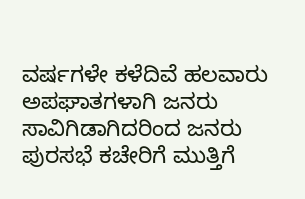ವರ್ಷಗಳೇ ಕಳೆದಿವೆ ಹಲವಾರು ಅಪಘಾತಗಳಾಗಿ ಜನರು ಸಾವಿಗಿಡಾಗಿದರಿಂದ ಜನರು ಪುರಸಭೆ ಕಚೇರಿಗೆ ಮುತ್ತಿಗೆ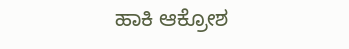ಹಾಕಿ ಆಕ್ರೋಶ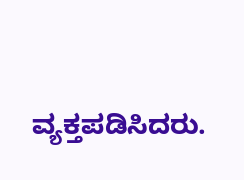ವ್ಯಕ್ತಪಡಿಸಿದರು.